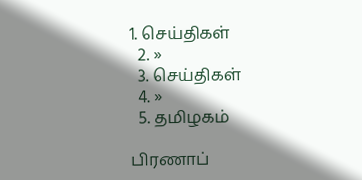1. செய்திகள்
  2. »
  3. செய்திகள்
  4. »
  5. த‌மிழக‌ம்

பிரணாப்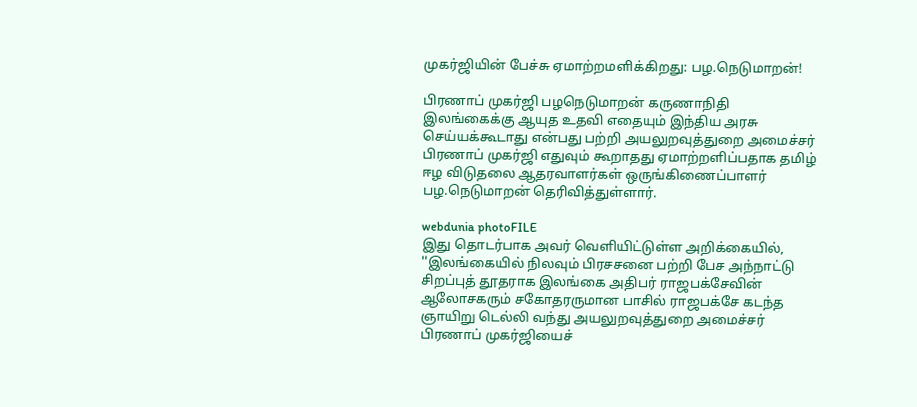முகர்ஜியின் பேச்சு ஏமாற்றமளிக்கிறது: பழ.நெடுமாறன்!

பிரணாப் முகர்ஜி பழநெடுமாறன் கருணாநிதி
இலங்கைக்கு ஆயுத உதவி எதையும் இந்திய அரசு செய்யக்கூடாது என்பது பற்றி அயலுறவு‌த்துறை அமைச்சர் பிரணாப் முகர்ஜி எதுவும் கூறாதது ஏமாற்றளிப்பதாக தமிழ் ஈழ விடுதலை ஆதரவாளர்கள் ஒருங்கிணைப்பாளர் பழ.நெடுமாறன் தெ‌‌ரி‌வி‌த்துள்ளார்.

webdunia photoFILE
இது தொடர்பாக அவர் வெளியிட்டுள்ள அறிக்கையில், ''இலங்கையில் நிலவும் பிரசசனை பற்றி பேச அந்நாட்டு சிறப்புத் தூதராக இலங்கை அதிபர் ராஜப‌க்சேவின் ஆலோசகரும் சகோதரருமான பாசில் ராஜப‌க்சே கட‌ந்த ஞா‌யிறு டெ‌ல்‌லி வந்து அயலுறவு‌த்துறை அமைச்சர் பிரணாப் முகர்ஜியைச்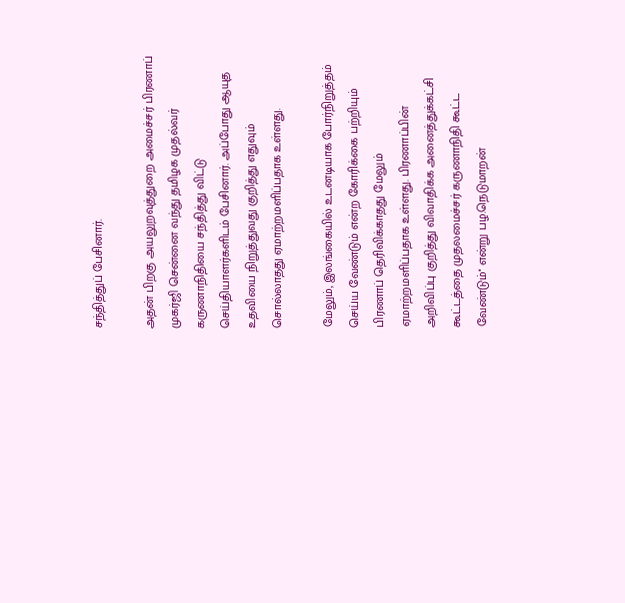சந்தித்துப் பேசினார்.

அதன் பிறகு அயலுறவுத்துறை அமைச்சர் பிரணாப் முகர்ஜி சென்னை வந்து தமிழக முதல்வர் கருணாநிதியை சந்தித்து விட்டு செய்தியாளர்களிடம் பேசினார். அப்போது ஆயுத உதவியை நிறுத்துவது குறித்து எதுவும் சொல்லாதது ஏமாற்றமளிப்பதாக உள்ளது.

மேலும், இலங்கையில் உடனடியாக போர்நிறுத்தம் செய்ய வேண்டும் என்ற கோரிக்கை பற்றியும் பிரணாப் தெரிவிக்காதது மேலும் ஏமாற்றமளிப்பதாக உள்ளது. பிரணாப்பின் அறிவிப்பு குறித்து விவாதிக்க அனைத்துக்கட்சி கூட்டத்தை முதலமை‌ச்சர் கருணாநிதி கூட்ட வேண்டும்'' எ‌ன்று பழ.நெடுமாறன்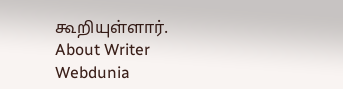கூறியுள்ளார்.
About Writer
Webdunia